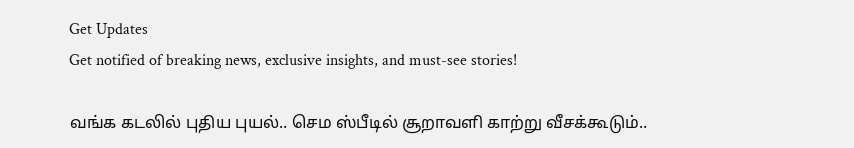Get Updates
Get notified of breaking news, exclusive insights, and must-see stories!

வங்க கடலில் புதிய புயல்.. செம ஸ்பீடில் சூறாவளி காற்று வீசக்கூடும்..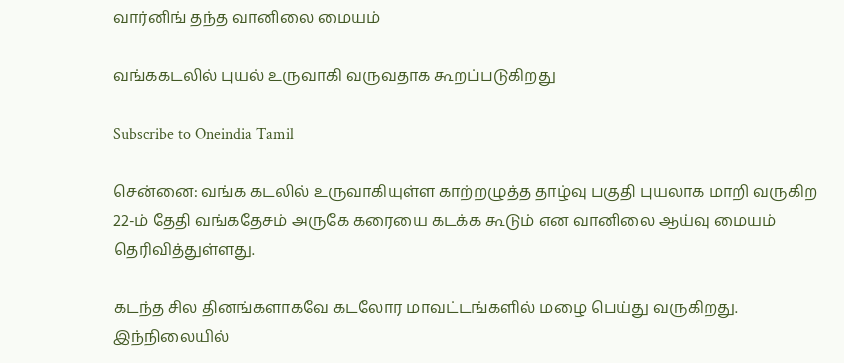வார்னிங் தந்த வானிலை மையம்

வங்ககடலில் புயல் உருவாகி வருவதாக கூறப்படுகிறது

Subscribe to Oneindia Tamil

சென்னை: வங்க கடலில் உருவாகியுள்ள காற்றழுத்த தாழ்வு பகுதி புயலாக மாறி வருகிற 22-ம் தேதி வங்கதேசம் அருகே கரையை கடக்க கூடும் என வானிலை ஆய்வு மையம் தெரிவித்துள்ளது.

கடந்த சில தினங்களாகவே கடலோர மாவட்டங்களில் மழை பெய்து வருகிறது. இந்நிலையில்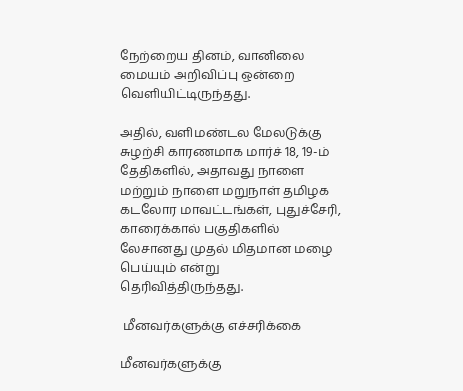நேற்றைய தினம், வானிலை மையம் அறிவிப்பு ஒன்றை வெளியிட்டிருந்தது.

அதில், வளிமண்டல மேலடுக்கு சுழற்சி காரணமாக மார்ச் 18, 19-ம் தேதிகளில், அதாவது நாளை மற்றும் நாளை மறுநாள் தமிழக கடலோர மாவட்டங்கள், புதுச்சேரி, காரைக்கால் பகுதிகளில் லேசானது முதல் மிதமான மழை பெய்யும் என்று தெரிவித்திருந்தது.

 மீனவர்களுக்கு எச்சரிக்கை

மீனவர்களுக்கு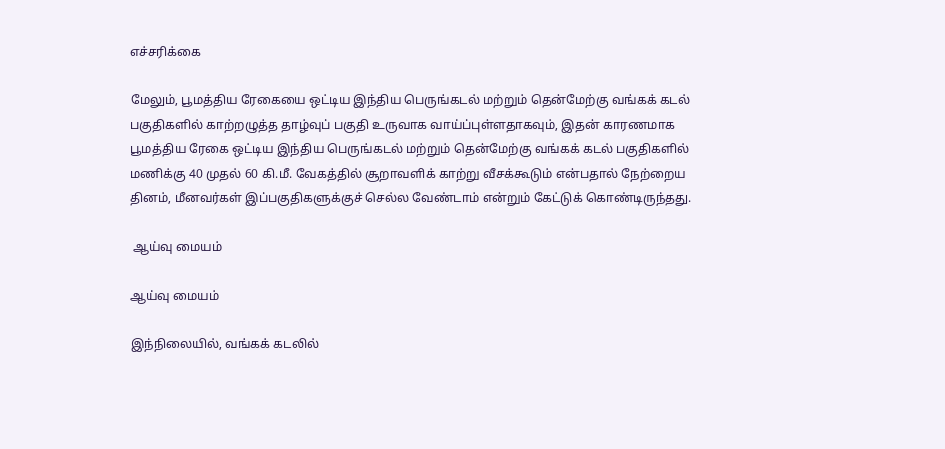எச்சரிக்கை

மேலும், பூமத்திய ரேகையை ஒட்டிய இந்திய பெருங்கடல் மற்றும் தென்மேற்கு வங்கக் கடல் பகுதிகளில் காற்றழுத்த தாழ்வுப் பகுதி உருவாக வாய்ப்புள்ளதாகவும், இதன் காரணமாக பூமத்திய ரேகை ஒட்டிய இந்திய பெருங்கடல் மற்றும் தென்மேற்கு வங்கக் கடல் பகுதிகளில் மணிக்கு 40 முதல் 60 கி.மீ. வேகத்தில் சூறாவளிக் காற்று வீசக்கூடும் என்பதால் நேற்றைய தினம், மீனவர்கள் இப்பகுதிகளுக்குச் செல்ல வேண்டாம் என்றும் கேட்டுக் கொண்டிருந்தது.

 ஆய்வு மையம்

ஆய்வு மையம்

இந்நிலையில், வங்கக் கடலில்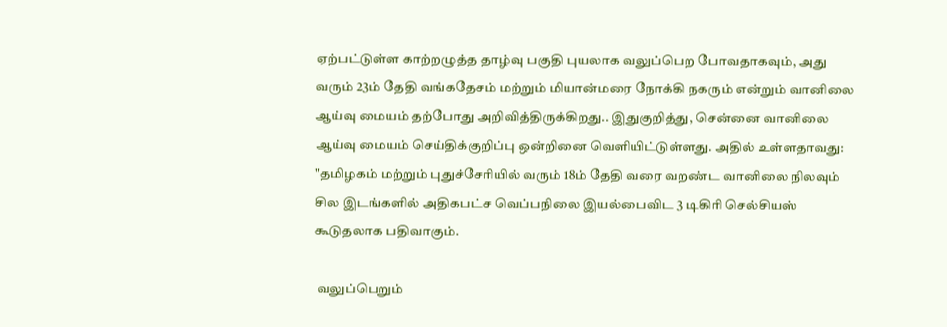ஏற்பட்டுள்ள காற்றழுத்த தாழ்வு பகுதி புயலாக வலுப்பெற போவதாகவும், அது வரும் 23ம் தேதி வங்கதேசம் மற்றும் மியான்மரை நோக்கி நகரும் என்றும் வானிலை ஆய்வு மையம் தற்போது அறிவித்திருக்கிறது.. இதுகுறித்து, சென்னை வானிலை ஆய்வு மையம் செய்திக்குறிப்பு ஒன்றினை வெளியிட்டுள்ளது. அதில் உள்ளதாவது: "தமிழகம் மற்றும் புதுச்சேரியில் வரும் 18ம் தேதி வரை வறண்ட வானிலை நிலவும் சில இடங்களில் அதிகபட்ச வெப்பநிலை இயல்பைவிட 3 டிகிரி செல்சியஸ் கூடுதலாக பதிவாகும்.

 வலுப்பெறும்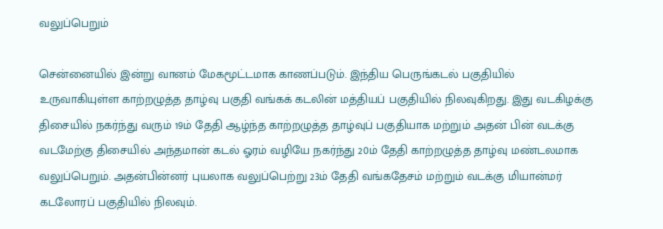வலுப்பெறும்

சென்னையில் இன்று வானம் மேகமூட்டமாக காணப்படும். இந்திய பெருங்கடல் பகுதியில் உருவாகியுள்ள காற்றழுத்த தாழ்வு பகுதி வங்கக் கடலின் மத்தியப் பகுதியில் நிலவுகிறது. இது வடகிழக்கு திசையில் நகர்ந்து வரும் 19ம் தேதி ஆழ்ந்த காற்றழுத்த தாழ்வுப் பகுதியாக மற்றும் அதன் பின் வடக்கு வடமேற்கு திசையில் அந்தமான் கடல் ஓரம் வழியே நகர்ந்து 20ம் தேதி காற்றழுத்த தாழ்வு மண்டலமாக வலுப்பெறும். அதன்பின்னர் புயலாக வலுப்பெற்று 23ம் தேதி வங்கதேசம் மற்றும் வடக்கு மியான்மர் கடலோரப் பகுதியில் நிலவும்.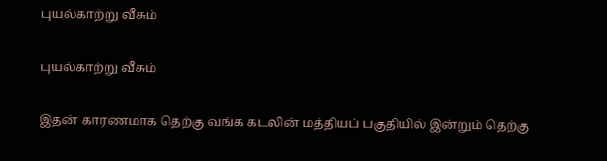புயல்காற்று வீசும்

புயல்காற்று வீசும்

இதன் காரணமாக தெற்கு வங்க கடலின் மத்தியப் பகுதியில் இன்றும் தெற்கு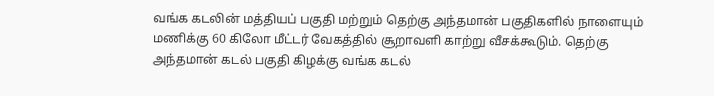வங்க கடலின் மத்தியப் பகுதி மற்றும் தெற்கு அந்தமான் பகுதிகளில் நாளையும் மணிக்கு 60 கிலோ மீட்டர் வேகத்தில் சூறாவளி காற்று வீசக்கூடும். தெற்கு அந்தமான் கடல் பகுதி கிழக்கு வங்க கடல்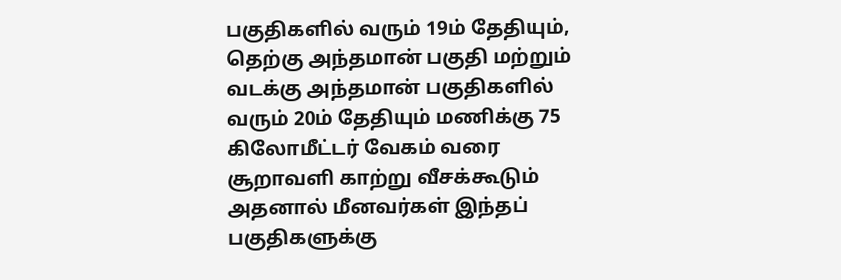பகுதிகளில் வரும் 19ம் தேதியும், தெற்கு அந்தமான் பகுதி மற்றும் வடக்கு அந்தமான் பகுதிகளில் வரும் 20ம் தேதியும் மணிக்கு 75 கிலோமீட்டர் வேகம் வரை சூறாவளி காற்று வீசக்கூடும் அதனால் மீனவர்கள் இந்தப் பகுதிகளுக்கு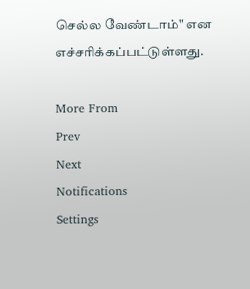செல்ல வேண்டாம்" என எச்சரிக்கப்பட்டுள்ளது.

More From
Prev
Next
Notifications
Settings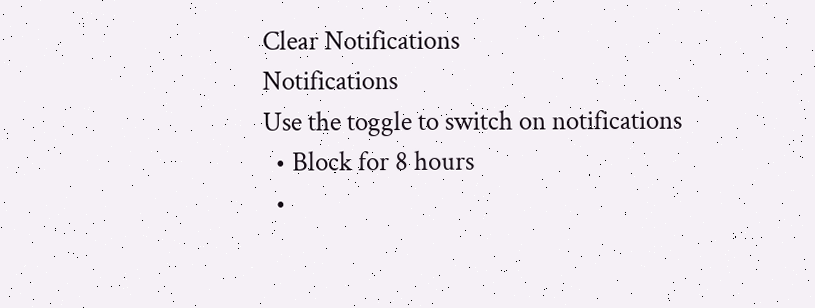Clear Notifications
Notifications
Use the toggle to switch on notifications
  • Block for 8 hours
  •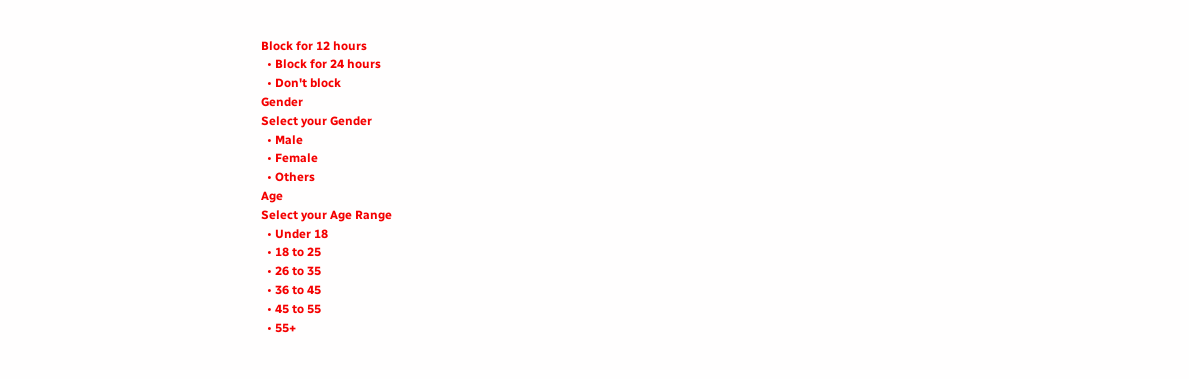Block for 12 hours
  • Block for 24 hours
  • Don't block
Gender
Select your Gender
  • Male
  • Female
  • Others
Age
Select your Age Range
  • Under 18
  • 18 to 25
  • 26 to 35
  • 36 to 45
  • 45 to 55
  • 55+